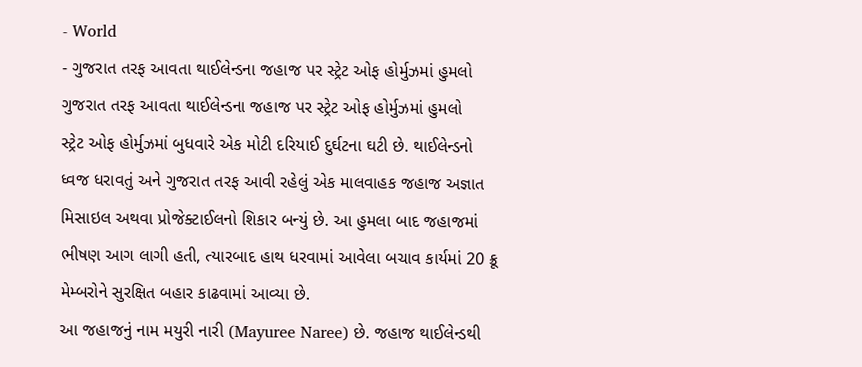- World
- ગુજરાત તરફ આવતા થાઈલેન્ડના જહાજ પર સ્ટ્રેટ ઓફ હોર્મુઝમાં હુમલો
ગુજરાત તરફ આવતા થાઈલેન્ડના જહાજ પર સ્ટ્રેટ ઓફ હોર્મુઝમાં હુમલો
સ્ટ્રેટ ઓફ હોર્મુઝમાં બુધવારે એક મોટી દરિયાઈ દુર્ઘટના ઘટી છે. થાઈલેન્ડનો ધ્વજ ધરાવતું અને ગુજરાત તરફ આવી રહેલું એક માલવાહક જહાજ અજ્ઞાત મિસાઇલ અથવા પ્રોજેક્ટાઈલનો શિકાર બન્યું છે. આ હુમલા બાદ જહાજમાં ભીષણ આગ લાગી હતી, ત્યારબાદ હાથ ધરવામાં આવેલા બચાવ કાર્યમાં 20 ક્રૂ મેમ્બરોને સુરક્ષિત બહાર કાઢવામાં આવ્યા છે.
આ જહાજનું નામ મયુરી નારી (Mayuree Naree) છે. જહાજ થાઈલેન્ડથી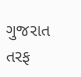ગુજરાત તરફ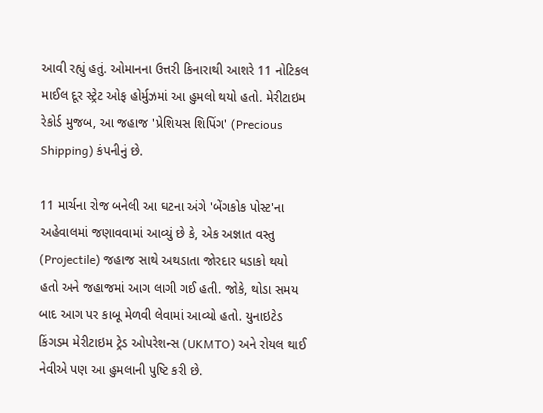આવી રહ્યું હતું. ઓમાનના ઉત્તરી કિનારાથી આશરે 11 નોટિકલ માઈલ દૂર સ્ટ્રેટ ઓફ હોર્મુઝમાં આ હુમલો થયો હતો. મેરીટાઇમ રેકોર્ડ મુજબ, આ જહાજ 'પ્રેશિયસ શિપિંગ' (Precious Shipping) કંપનીનું છે.

11 માર્ચના રોજ બનેલી આ ઘટના અંગે 'બેંગકોક પોસ્ટ'ના અહેવાલમાં જણાવવામાં આવ્યું છે કે, એક અજ્ઞાત વસ્તુ (Projectile) જહાજ સાથે અથડાતા જોરદાર ધડાકો થયો હતો અને જહાજમાં આગ લાગી ગઈ હતી. જોકે, થોડા સમય બાદ આગ પર કાબૂ મેળવી લેવામાં આવ્યો હતો. યુનાઇટેડ કિંગડમ મેરીટાઇમ ટ્રેડ ઓપરેશન્સ (UKMTO) અને રોયલ થાઈ નેવીએ પણ આ હુમલાની પુષ્ટિ કરી છે.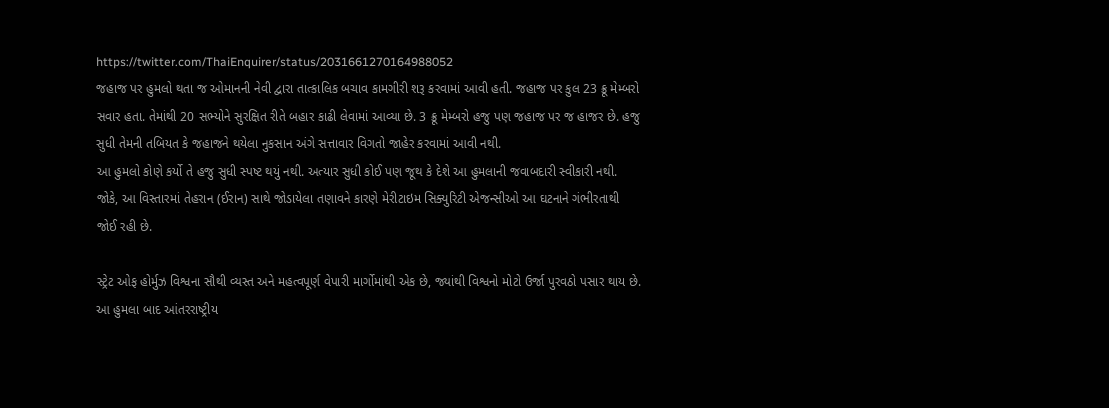https://twitter.com/ThaiEnquirer/status/2031661270164988052
જહાજ પર હુમલો થતા જ ઓમાનની નેવી દ્વારા તાત્કાલિક બચાવ કામગીરી શરૂ કરવામાં આવી હતી. જહાજ પર કુલ 23 ક્રૂ મેમ્બરો સવાર હતા. તેમાંથી 20 સભ્યોને સુરક્ષિત રીતે બહાર કાઢી લેવામાં આવ્યા છે. 3 ક્રૂ મેમ્બરો હજુ પણ જહાજ પર જ હાજર છે. હજુ સુધી તેમની તબિયત કે જહાજને થયેલા નુકસાન અંગે સત્તાવાર વિગતો જાહેર કરવામાં આવી નથી.
આ હુમલો કોણે કર્યો તે હજુ સુધી સ્પષ્ટ થયું નથી. અત્યાર સુધી કોઈ પણ જૂથ કે દેશે આ હુમલાની જવાબદારી સ્વીકારી નથી. જોકે, આ વિસ્તારમાં તેહરાન (ઈરાન) સાથે જોડાયેલા તણાવને કારણે મેરીટાઇમ સિક્યુરિટી એજન્સીઓ આ ઘટનાને ગંભીરતાથી જોઈ રહી છે.

સ્ટ્રેટ ઓફ હોર્મુઝ વિશ્વના સૌથી વ્યસ્ત અને મહત્વપૂર્ણ વેપારી માર્ગોમાંથી એક છે, જ્યાંથી વિશ્વનો મોટો ઉર્જા પુરવઠો પસાર થાય છે. આ હુમલા બાદ આંતરરાષ્ટ્રીય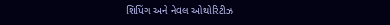શિપિંગ અને નેવલ ઓથોરિટીઝ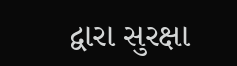દ્વારા સુરક્ષા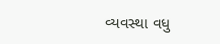વ્યવસ્થા વધુ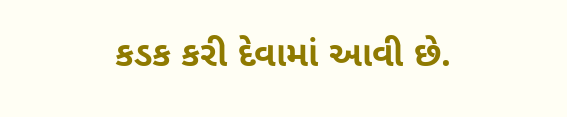કડક કરી દેવામાં આવી છે.